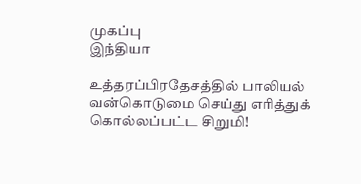முகப்பு
இந்தியா

உத்தரப்பிரதேசத்தில் பாலியல் வன்கொடுமை செய்து எரித்துக் கொல்லப்பட்ட சிறுமி!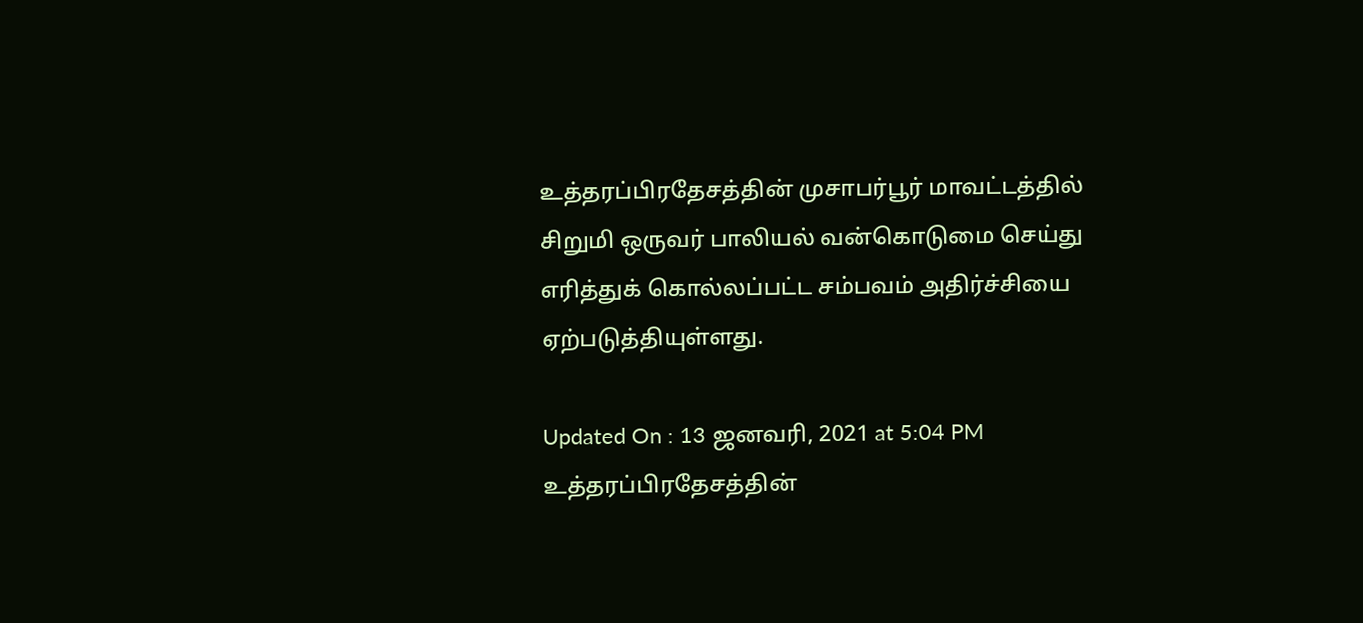உத்தரப்பிரதேசத்தின் முசாபர்பூர் மாவட்டத்தில் சிறுமி ஒருவர் பாலியல் வன்கொடுமை செய்து எரித்துக் கொல்லப்பட்ட சம்பவம் அதிர்ச்சியை ஏற்படுத்தியுள்ளது.

Updated On : 13 ஜனவரி, 2021 at 5:04 PM
உத்தரப்பிரதேசத்தின்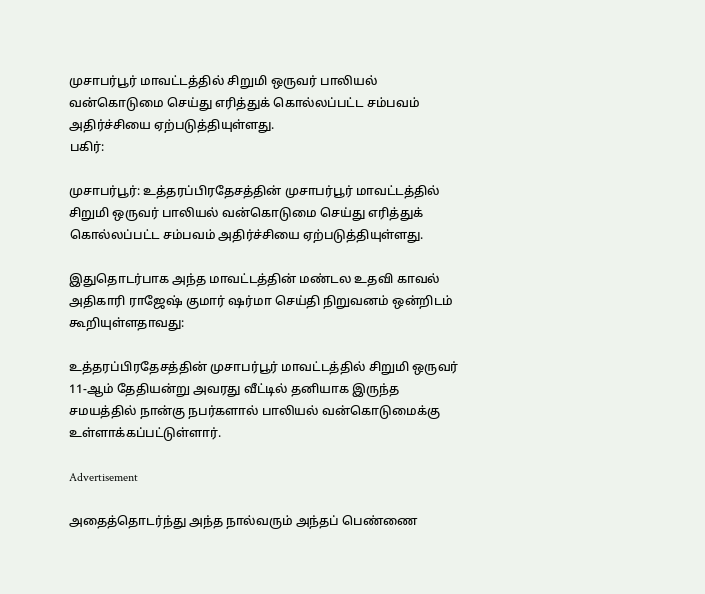முசாபர்பூர் மாவட்டத்தில் சிறுமி ஒருவர் பாலியல் வன்கொடுமை செய்து எரித்துக் கொல்லப்பட்ட சம்பவம் அதிர்ச்சியை ஏற்படுத்தியுள்ளது.
பகிர்:

முசாபர்பூர்: உத்தரப்பிரதேசத்தின் முசாபர்பூர் மாவட்டத்தில் சிறுமி ஒருவர் பாலியல் வன்கொடுமை செய்து எரித்துக் கொல்லப்பட்ட சம்பவம் அதிர்ச்சியை ஏற்படுத்தியுள்ளது.

இதுதொடர்பாக அந்த மாவட்டத்தின் மண்டல உதவி காவல் அதிகாரி ராஜேஷ் குமார் ஷர்மா செய்தி நிறுவனம் ஒன்றிடம் கூறியுள்ளதாவது:

உத்தரப்பிரதேசத்தின் முசாபர்பூர் மாவட்டத்தில் சிறுமி ஒருவர் 11-ஆம் தேதியன்று அவரது வீட்டில் தனியாக இருந்த சமயத்தில் நான்கு நபர்களால் பாலியல் வன்கொடுமைக்கு உள்ளாக்கப்பட்டுள்ளார்.

Advertisement

அதைத்தொடர்ந்து அந்த நால்வரும் அந்தப் பெண்ணை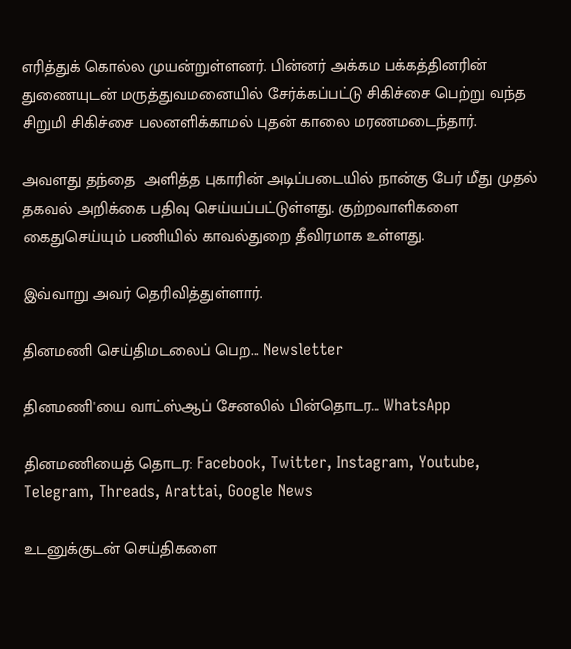எரித்துக் கொல்ல முயன்றுள்ளனர். பின்னர் அக்கம பக்கத்தினரின் துணையுடன் மருத்துவமனையில் சேர்க்கப்பட்டு சிகிச்சை பெற்று வந்த சிறுமி சிகிச்சை பலனளிக்காமல் புதன் காலை மரணமடைந்தார்.

அவளது தந்தை  அளித்த புகாரின் அடிப்படையில் நான்கு பேர் மீது முதல் தகவல் அறிக்கை பதிவு செய்யப்பட்டுள்ளது. குற்றவாளிகளை கைதுசெய்யும் பணியில் காவல்துறை தீவிரமாக உள்ளது.

இவ்வாறு அவர் தெரிவித்துள்ளார்.

தினமணி செய்திமடலைப் பெற... Newsletter

தினமணி'யை வாட்ஸ்ஆப் சேனலில் பின்தொடர... WhatsApp

தினமணியைத் தொடர: Facebook, Twitter, Instagram, Youtube, Telegram, Threads, Arattai, Google News

உடனுக்குடன் செய்திகளை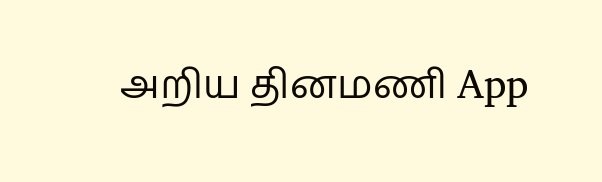அறிய தினமணி App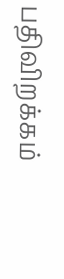பதிவிறக்கம்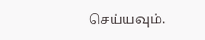செய்யவும்.